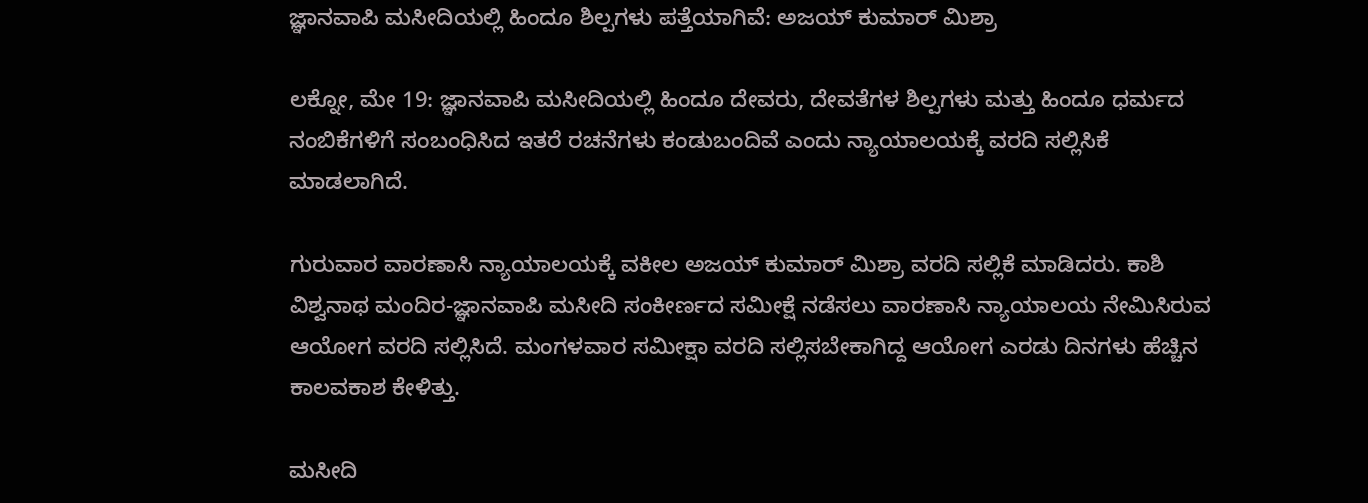ಜ್ಞಾನವಾಪಿ ಮಸೀದಿಯಲ್ಲಿ ಹಿಂದೂ ಶಿಲ್ಪಗಳು ಪತ್ತೆಯಾಗಿವೆ: ಅಜಯ್ ಕುಮಾರ್ ಮಿಶ್ರಾ

ಲಕ್ನೋ, ಮೇ 19: ಜ್ಞಾನವಾಪಿ ಮಸೀದಿಯಲ್ಲಿ ಹಿಂದೂ ದೇವರು, ದೇವತೆಗಳ ಶಿಲ್ಪಗಳು ಮತ್ತು ಹಿಂದೂ ಧರ್ಮದ ನಂಬಿಕೆಗಳಿಗೆ ಸಂಬಂಧಿಸಿದ ಇತರೆ ರಚನೆಗಳು ಕಂಡುಬಂದಿವೆ ಎಂದು ನ್ಯಾಯಾಲಯಕ್ಕೆ ವರದಿ ಸಲ್ಲಿಸಿಕೆ ಮಾಡಲಾಗಿದೆ.

ಗುರುವಾರ ವಾರಣಾಸಿ ನ್ಯಾಯಾಲಯಕ್ಕೆ ವಕೀಲ ಅಜಯ್ ಕುಮಾರ್ ಮಿಶ್ರಾ ವರದಿ ಸಲ್ಲಿಕೆ ಮಾಡಿದರು. ಕಾಶಿ ವಿಶ್ವನಾಥ ಮಂದಿರ-ಜ್ಞಾನವಾಪಿ ಮಸೀದಿ ಸಂಕೀರ್ಣದ ಸಮೀಕ್ಷೆ ನಡೆಸಲು ವಾರಣಾಸಿ ನ್ಯಾಯಾಲಯ ನೇಮಿಸಿರುವ ಆಯೋಗ ವರದಿ ಸಲ್ಲಿಸಿದೆ. ಮಂಗಳವಾರ ಸಮೀಕ್ಷಾ ವರದಿ ಸಲ್ಲಿಸಬೇಕಾಗಿದ್ದ ಆಯೋಗ ಎರಡು ದಿನಗಳು ಹೆಚ್ಚಿನ ಕಾಲವಕಾಶ ಕೇಳಿತ್ತು.

ಮಸೀದಿ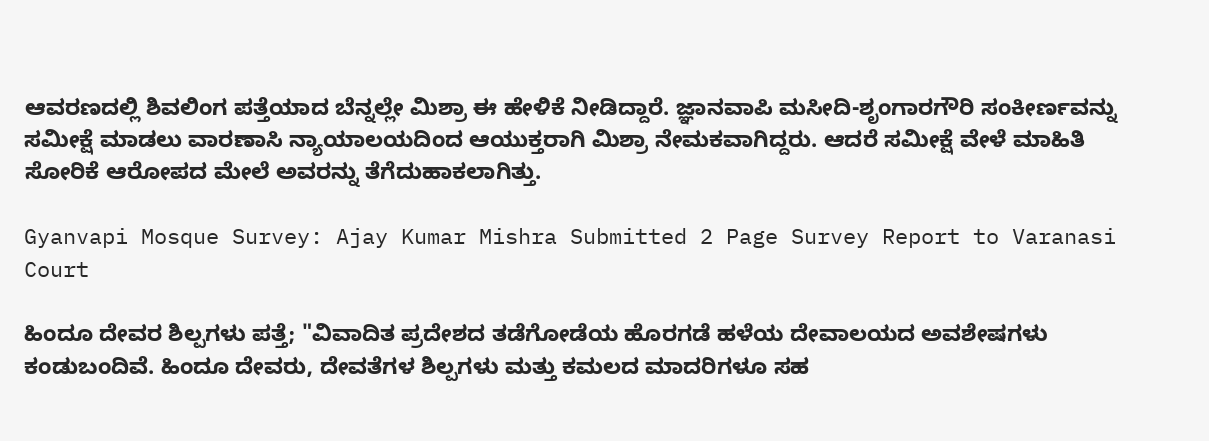ಆವರಣದಲ್ಲಿ ಶಿವಲಿಂಗ ಪತ್ತೆಯಾದ ಬೆನ್ನಲ್ಲೇ ಮಿಶ್ರಾ ಈ ಹೇಳಿಕೆ ನೀಡಿದ್ದಾರೆ. ಜ್ಞಾನವಾಪಿ ಮಸೀದಿ-ಶೃಂಗಾರಗೌರಿ ಸಂಕೀರ್ಣವನ್ನು ಸಮೀಕ್ಷೆ ಮಾಡಲು ವಾರಣಾಸಿ ನ್ಯಾಯಾಲಯದಿಂದ ಆಯುಕ್ತರಾಗಿ ಮಿಶ್ರಾ ನೇಮಕವಾಗಿದ್ದರು. ಆದರೆ ಸಮೀಕ್ಷೆ ವೇಳೆ ಮಾಹಿತಿ ಸೋರಿಕೆ ಆರೋಪದ ಮೇಲೆ ಅವರನ್ನು ತೆಗೆದುಹಾಕಲಾಗಿತ್ತು.

Gyanvapi Mosque Survey: Ajay Kumar Mishra Submitted 2 Page Survey Report to Varanasi Court

ಹಿಂದೂ ದೇವರ ಶಿಲ್ಪಗಳು ಪತ್ತೆ; "ವಿವಾದಿತ ಪ್ರದೇಶದ ತಡೆಗೋಡೆಯ ಹೊರಗಡೆ ಹಳೆಯ ದೇವಾಲಯದ ಅವಶೇಷಗಳು ಕಂಡುಬಂದಿವೆ. ಹಿಂದೂ ದೇವರು, ದೇವತೆಗಳ ಶಿಲ್ಪಗಳು ಮತ್ತು ಕಮಲದ ಮಾದರಿಗಳೂ ಸಹ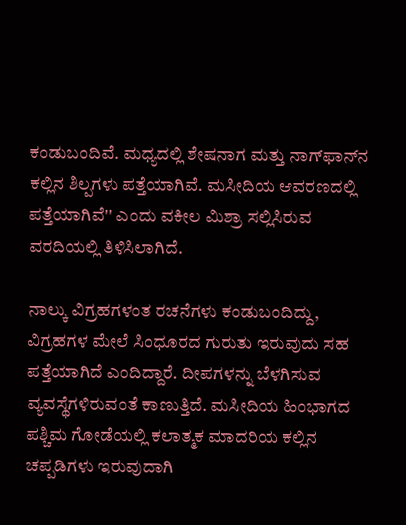ಕಂಡುಬಂದಿವೆ. ಮಧ್ಯದಲ್ಲಿ ಶೇಷನಾಗ ಮತ್ತು ನಾಗ್‌ಫಾನ್‌ನ ಕಲ್ಲಿನ ಶಿಲ್ಪಗಳು ಪತ್ತೆಯಾಗಿವೆ. ಮಸೀದಿಯ ಆವರಣದಲ್ಲಿ ಪತ್ತೆಯಾಗಿವೆ'' ಎಂದು ವಕೀಲ ಮಿಶ್ರಾ ಸಲ್ಲಿಸಿರುವ ವರದಿಯಲ್ಲಿ ತಿಳಿಸಿಲಾಗಿದೆ.

ನಾಲ್ಕು ವಿಗ್ರಹಗಳಂತ ರಚನೆಗಳು ಕಂಡುಬಂದಿದ್ದು, ವಿಗ್ರಹಗಳ ಮೇಲೆ ಸಿಂಧೂರದ ಗುರುತು ಇರುವುದು ಸಹ ಪತ್ತೆಯಾಗಿದೆ ಎಂದಿದ್ದಾರೆ. ದೀಪಗಳನ್ನು ಬೆಳಗಿಸುವ ವ್ಯವಸ್ಥೆಗಳಿರುವಂತೆ ಕಾಣುತ್ತಿದೆ. ಮಸೀದಿಯ ಹಿಂಭಾಗದ ಪಶ್ಚಿಮ ಗೋಡೆಯಲ್ಲಿ ಕಲಾತ್ಮಕ ಮಾದರಿಯ ಕಲ್ಲಿನ ಚಪ್ಪಡಿಗಳು ಇರುವುದಾಗಿ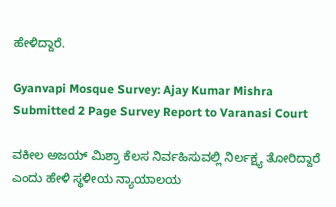ಹೇಳಿದ್ದಾರೆ.

Gyanvapi Mosque Survey: Ajay Kumar Mishra Submitted 2 Page Survey Report to Varanasi Court

ವಕೀಲ ಅಜಯ್ ಮಿಶ್ರಾ ಕೆಲಸ ನಿರ್ವಹಿಸುವಲ್ಲಿ ನಿರ್ಲಕ್ಷ್ಯ ತೋರಿದ್ದಾರೆ ಎಂದು ಹೇಳಿ ಸ್ಥಳೀಯ ನ್ಯಾಯಾಲಯ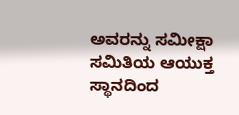ಅವರನ್ನು ಸಮೀಕ್ಷಾ ಸಮಿತಿಯ ಆಯುಕ್ತ ಸ್ಥಾನದಿಂದ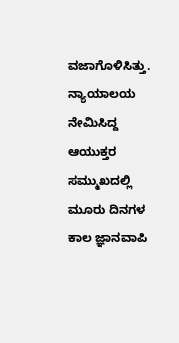ವಜಾಗೊಳಿಸಿತ್ತು. ನ್ಯಾಯಾಲಯ ನೇಮಿಸಿದ್ದ ಆಯುಕ್ತರ ಸಮ್ಮುಖದಲ್ಲಿ ಮೂರು ದಿನಗಳ ಕಾಲ ಜ್ಞಾನವಾಪಿ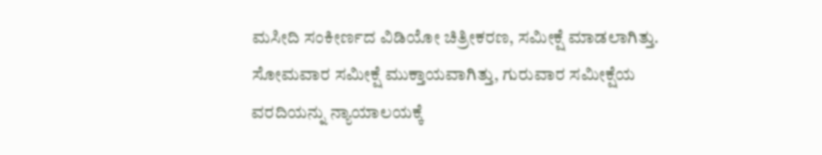ಮಸೀದಿ ಸಂಕೀರ್ಣದ ವಿಡಿಯೋ ಚಿತ್ರೀಕರಣ, ಸಮೀಕ್ಷೆ ಮಾಡಲಾಗಿತ್ತು. ಸೋಮವಾರ ಸಮೀಕ್ಷೆ ಮುಕ್ತಾಯವಾಗಿತ್ತು, ಗುರುವಾರ ಸಮೀಕ್ಷೆಯ ವರದಿಯನ್ನು ನ್ಯಾಯಾಲಯಕ್ಕೆ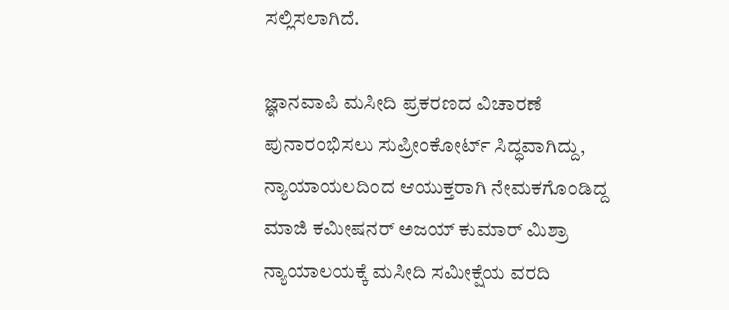ಸಲ್ಲಿಸಲಾಗಿದೆ.

ಜ್ಞಾನವಾಪಿ ಮಸೀದಿ ಪ್ರಕರಣದ ವಿಚಾರಣೆ ಪುನಾರಂಭಿಸಲು ಸುಪ್ರೀಂಕೋರ್ಟ್‌ ಸಿದ್ಧವಾಗಿದ್ದು, ನ್ಯಾಯಾಯಲದಿಂದ ಆಯುಕ್ತರಾಗಿ ನೇಮಕಗೊಂಡಿದ್ದ ಮಾಜಿ ಕಮೀಷನರ್ ಅಜಯ್ ಕುಮಾರ್ ಮಿಶ್ರಾ ನ್ಯಾಯಾಲಯಕ್ಕೆ ಮಸೀದಿ ಸಮೀಕ್ಷೆಯ ವರದಿ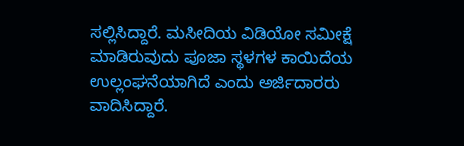ಸಲ್ಲಿಸಿದ್ದಾರೆ. ಮಸೀದಿಯ ವಿಡಿಯೋ ಸಮೀಕ್ಷೆ ಮಾಡಿರುವುದು ಪೂಜಾ ಸ್ಥಳಗಳ ಕಾಯಿದೆಯ ಉಲ್ಲಂಘನೆಯಾಗಿದೆ ಎಂದು ಅರ್ಜಿದಾರರು ವಾದಿಸಿದ್ದಾರೆ.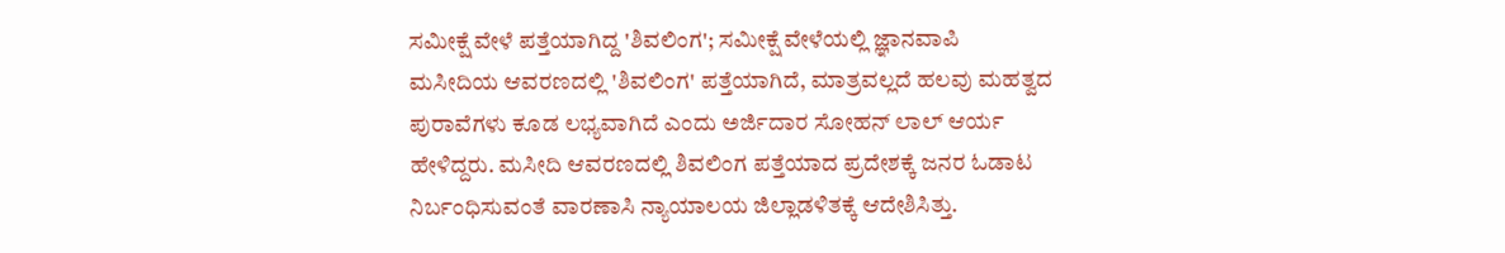ಸಮೀಕ್ಷೆ ವೇಳೆ ಪತ್ತೆಯಾಗಿದ್ದ 'ಶಿವಲಿಂಗ'; ಸಮೀಕ್ಷೆ ವೇಳೆಯಲ್ಲಿ ಜ್ಞಾನವಾಪಿ ಮಸೀದಿಯ ಆವರಣದಲ್ಲಿ 'ಶಿವಲಿಂಗ' ಪತ್ತೆಯಾಗಿದೆ, ಮಾತ್ರವಲ್ಲದೆ ಹಲವು ಮಹತ್ವದ ಪುರಾವೆಗಳು ಕೂಡ ಲಭ್ಯವಾಗಿದೆ ಎಂದು ಅರ್ಜಿದಾರ ಸೋಹನ್ ಲಾಲ್ ಆರ್ಯ ಹೇಳಿದ್ದರು. ಮಸೀದಿ ಆವರಣದಲ್ಲಿ ಶಿವಲಿಂಗ ಪತ್ತೆಯಾದ ಪ್ರದೇಶಕ್ಕೆ ಜನರ ಓಡಾಟ ನಿರ್ಬಂಧಿಸುವಂತೆ ವಾರಣಾಸಿ ನ್ಯಾಯಾಲಯ ಜಿಲ್ಲಾಡಳಿತಕ್ಕೆ ಆದೇಶಿಸಿತ್ತು.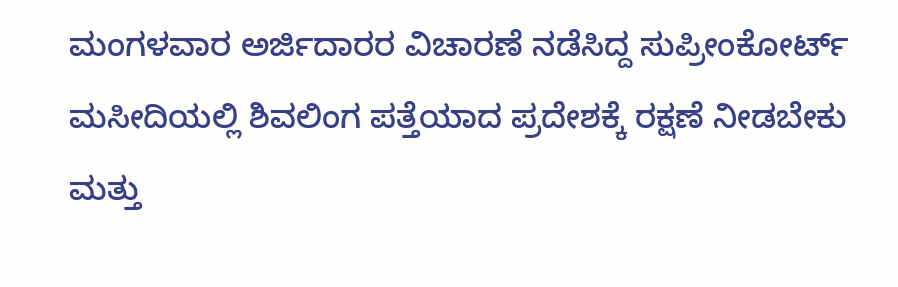ಮಂಗಳವಾರ ಅರ್ಜಿದಾರರ ವಿಚಾರಣೆ ನಡೆಸಿದ್ದ ಸುಪ್ರೀಂಕೋರ್ಟ್‌ ಮಸೀದಿಯಲ್ಲಿ ಶಿವಲಿಂಗ ಪತ್ತೆಯಾದ ಪ್ರದೇಶಕ್ಕೆ ರಕ್ಷಣೆ ನೀಡಬೇಕು ಮತ್ತು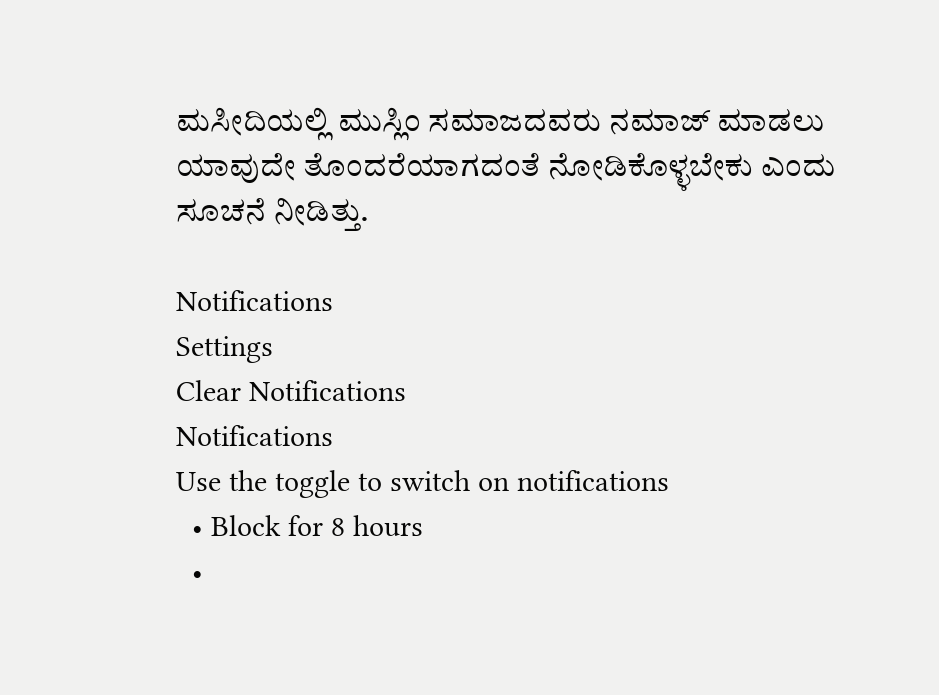ಮಸೀದಿಯಲ್ಲಿ ಮುಸ್ಲಿಂ ಸಮಾಜದವರು ನಮಾಜ್ ಮಾಡಲು ಯಾವುದೇ ತೊಂದರೆಯಾಗದಂತೆ ನೋಡಿಕೊಳ್ಳಬೇಕು ಎಂದು ಸೂಚನೆ ನೀಡಿತ್ತು.

Notifications
Settings
Clear Notifications
Notifications
Use the toggle to switch on notifications
  • Block for 8 hours
  •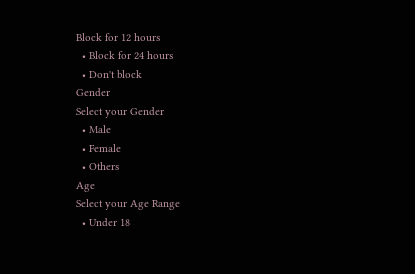Block for 12 hours
  • Block for 24 hours
  • Don't block
Gender
Select your Gender
  • Male
  • Female
  • Others
Age
Select your Age Range
  • Under 18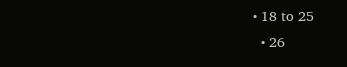• 18 to 25
  • 26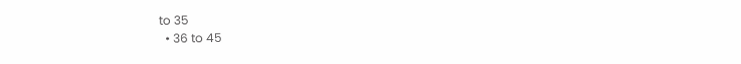to 35
  • 36 to 45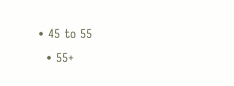• 45 to 55
  • 55+